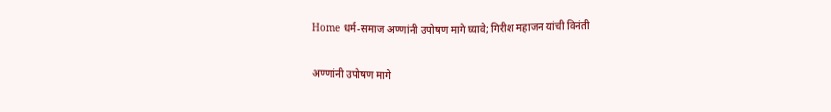Home धर्म-समाज अण्णांनी उपोषण मागे घ्यावे; गिरीश महाजन यांची विनंती

अण्णांनी उपोषण मागे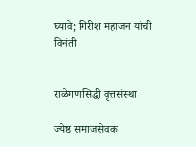घ्यावे; गिरीश महाजन यांची विनंती


राळेगणसिद्धी वृत्तसंस्था

ज्येष्ठ समाजसेवक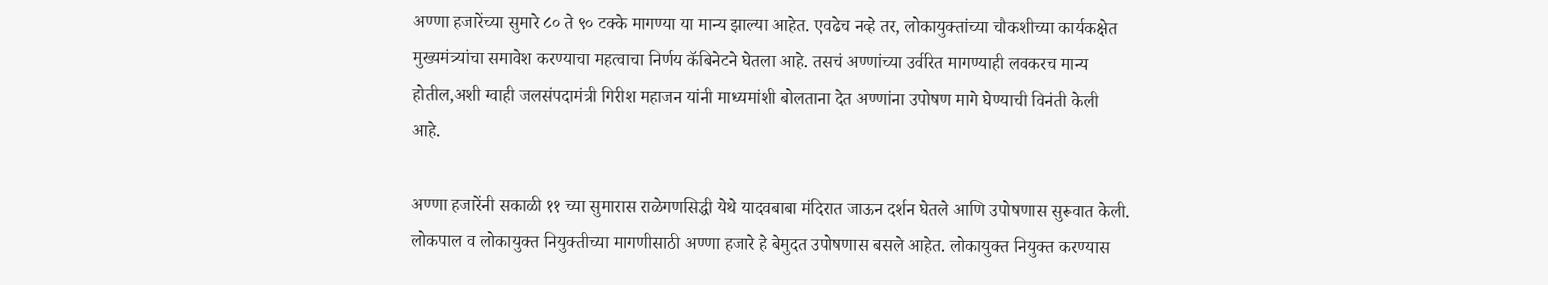अण्णा हजारेंच्या सुमारे ८० ते ९० टक्के मागण्या या मान्य झाल्या आहेत. एवढेच नव्हे तर, लोकायुक्तांच्या चौकशीच्या कार्यकक्षेत मुख्यमंत्र्यांचा समावेश करण्याचा महत्वाचा निर्णय कॅबिनेटने घेतला आहे. तसचं अण्णांच्या उर्वरित मागण्याही लवकरच मान्य होतील,अशी ग्वाही जलसंपदामंत्री गिरीश महाजन यांनी माध्यमांशी बोलताना देत अण्णांना उपोषण मागे घेण्याची विनंती केली आहे.

अण्णा हजारेंनी सकाळी ११ च्या सुमारास राळेगणसिद्धी येथे यादवबाबा मंदिरात जाऊन दर्शन घेतले आणि उपोषणास सुरूवात केली. लोकपाल व लोकायुक्त नियुक्तीच्या मागणीसाठी अण्णा हजारे हे बेमुदत उपोषणास बसले आहेत. लोकायुक्त नियुक्त करण्यास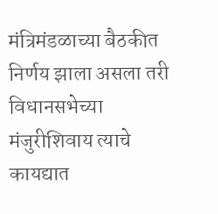मंत्रिमंडळाच्या बैठकीत निर्णय झाला असला तरी विधानसभेच्या मंजुरीशिवाय त्याचे कायद्यात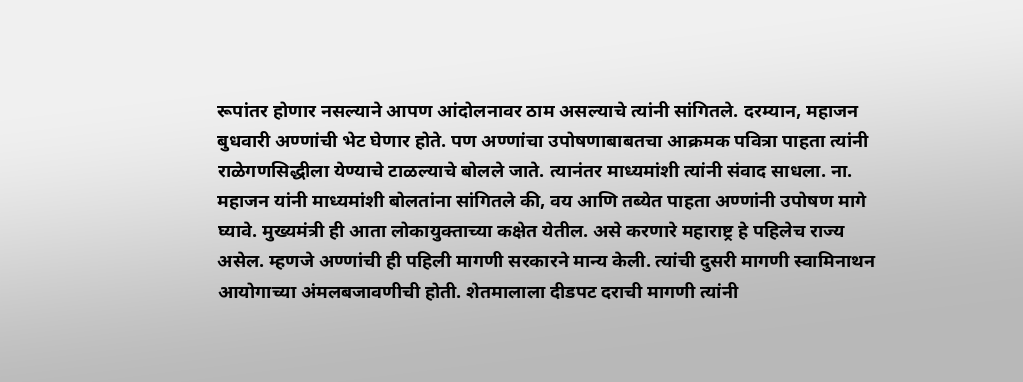रूपांतर होणार नसल्याने आपण आंदोलनावर ठाम असल्याचे त्यांनी सांगितले. दरम्यान, महाजन बुधवारी अण्णांची भेट घेणार होते. पण अण्णांचा उपोषणाबाबतचा आक्रमक पवित्रा पाहता त्यांनी राळेगणसिद्धीला येण्याचे टाळल्याचे बोलले जाते. त्यानंतर माध्यमांशी त्यांनी संवाद साधला. ना. महाजन यांनी माध्यमांशी बोलतांना सांगितले की, वय आणि तब्येत पाहता अण्णांनी उपोषण मागे घ्यावे. मुख्यमंत्री ही आता लोकायुक्ताच्या कक्षेत येतील. असे करणारे महाराष्ट्र हे पहिलेच राज्य असेल. म्हणजे अण्णांची ही पहिली मागणी सरकारने मान्य केली. त्यांची दुसरी मागणी स्वामिनाथन आयोगाच्या अंमलबजावणीची होती. शेतमालाला दीडपट दराची मागणी त्यांनी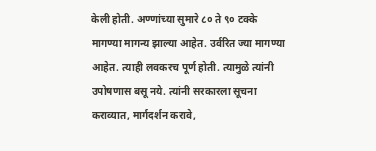केली होती. अण्णांच्या सुमारे ८० ते ९० टक्के मागण्या मागन्य झाल्या आहेत. उर्वरित ज्या मागण्या आहेत. त्याही लवकरच पूर्ण होती. त्यामुळे त्यांनी उपोषणास बसू नये. त्यांनी सरकारला सूचना कराव्यात, मार्गदर्शन करावे,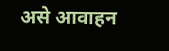असे आवाहन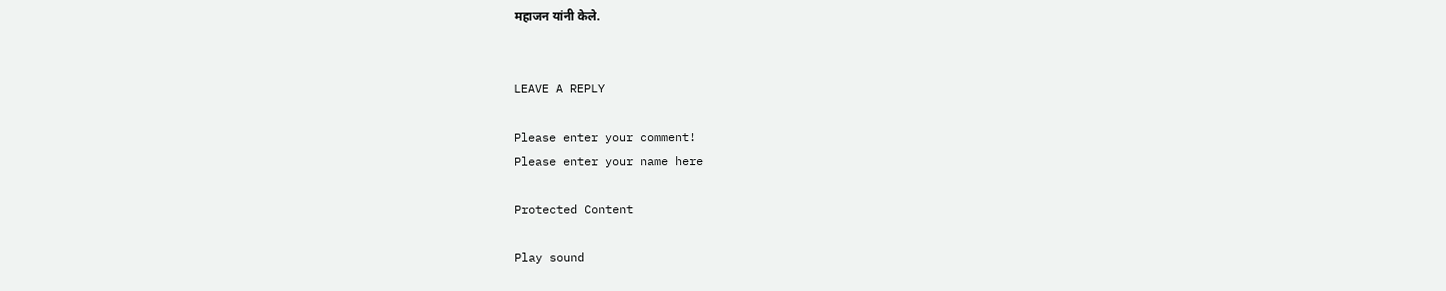महाजन यांनी केले.


LEAVE A REPLY

Please enter your comment!
Please enter your name here

Protected Content

Play sound